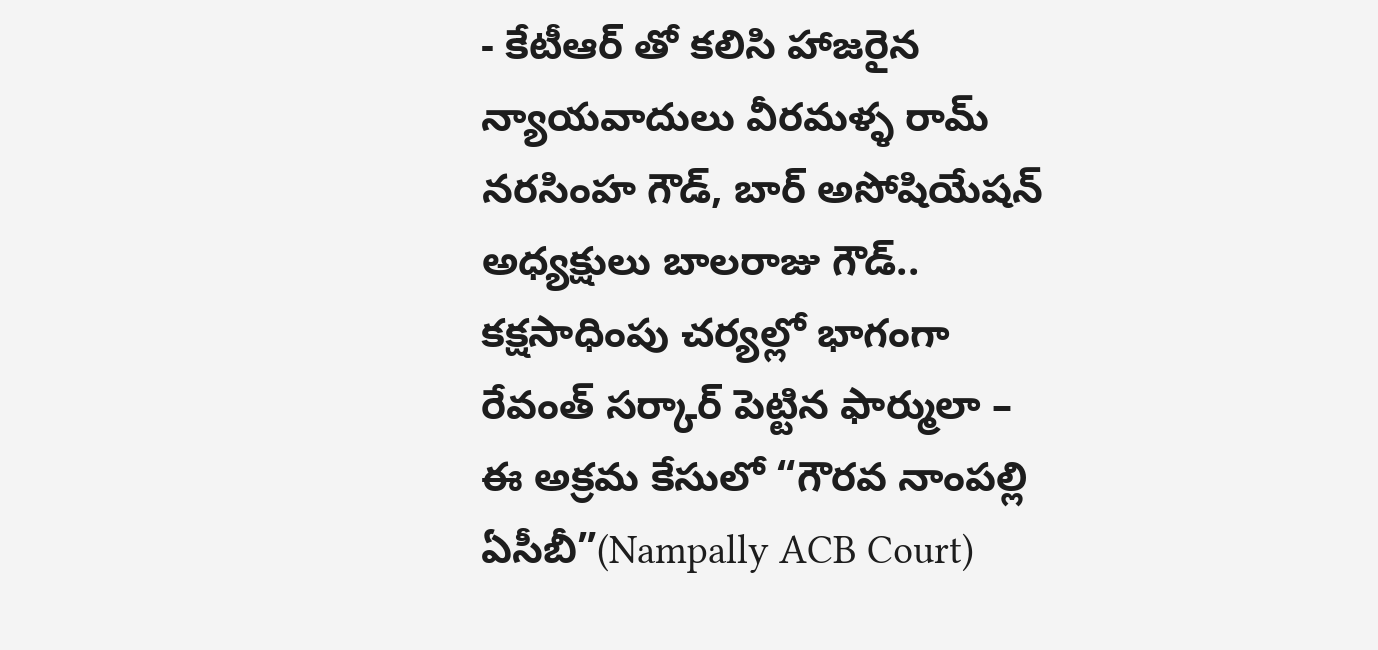- కేటీఆర్ తో కలిసి హాజరైన న్యాయవాదులు వీరమళ్ళ రామ్ నరసింహ గౌడ్, బార్ అసోషియేషన్ అధ్యక్షులు బాలరాజు గౌడ్..
కక్షసాధింపు చర్యల్లో భాగంగా రేవంత్ సర్కార్ పెట్టిన ఫార్ములా – ఈ అక్రమ కేసులో “గౌరవ నాంపల్లి ఏసీబీ”(Nampally ACB Court)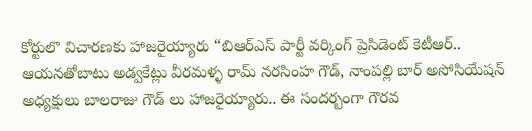కోర్టులొ విచారణకు హాజరైయ్యారు “బిఆర్ఎస్ పార్టీ వర్కింగ్ ప్రెసిడెంట్ కెటీఆర్.. ఆయనతోబాటు అడ్వకేట్లు వీరమళ్ళ రామ్ నరసింహ గౌడ్, నాంపల్లి బార్ అసోసియేషన్ అధ్యక్షులు బాలరాజు గౌడ్ లు హాజరైయ్యారు.. ఈ సందర్బంగా గౌరవ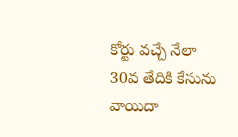కోర్టు వచ్చే నేలా 30వ తేదికి కేసును వాయిదా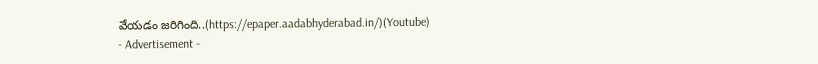వేయడం జరిగింది..(https://epaper.aadabhyderabad.in/)(Youtube)
- Advertisement -